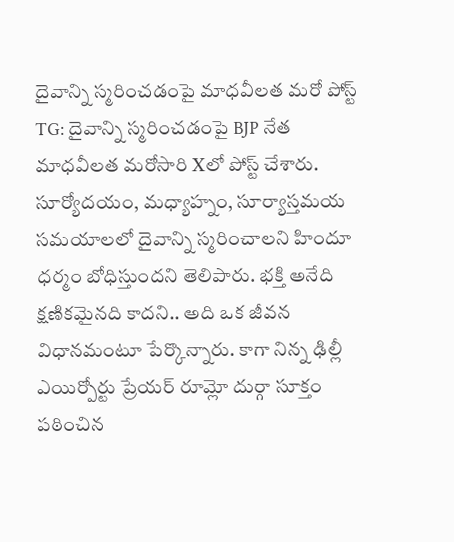దైవాన్ని స్మరించడంపై మాధవీలత మరో పోస్ట్
TG: దైవాన్ని స్మరించడంపై BJP నేత మాధవీలత మరోసారి Xలో పోస్ట్ చేశారు. సూర్యోదయం, మధ్యాహ్నం, సూర్యాస్తమయ సమయాలలో దైవాన్ని స్మరించాలని హిందూ ధర్మం బోధిస్తుందని తెలిపారు. భక్తి అనేది క్షణికమైనది కాదని.. అది ఒక జీవన విధానమంటూ పేర్కొన్నారు. కాగా నిన్న ఢిల్లీ ఎయిర్పోర్టు ప్రేయర్ రూమ్లో దుర్గా సూక్తం పఠించిన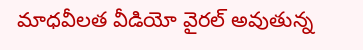మాధవీలత వీడియో వైరల్ అవుతున్న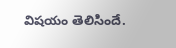విషయం తెలిసిందే.